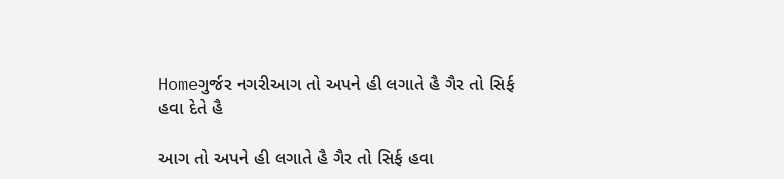Homeગુર્જર નગરીઆગ તો અપને હી લગાતે હૈ ગૈર તો સિર્ફ હવા દેતે હૈ

આગ તો અપને હી લગાતે હૈ ગૈર તો સિર્ફ હવા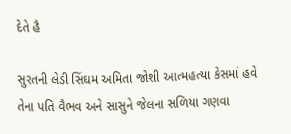દેતે હૈ

સુરતની લેડી સિંઘમ અમિતા જોશી આત્મહત્યા કેસમાં હવે તેના પતિ વૈભવ અને સાસુને જેલના સળિયા ગણવા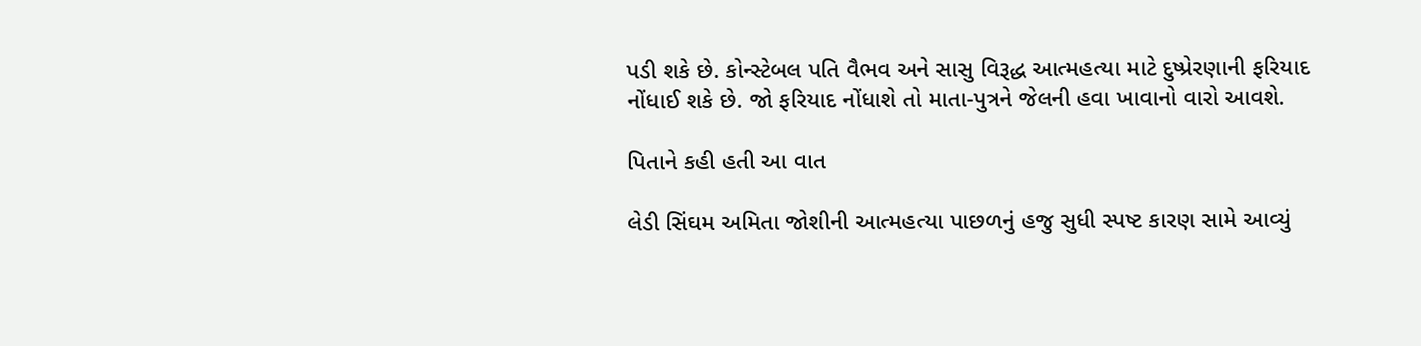પડી શકે છે. કોન્સ્ટેબલ પતિ વૈભવ અને સાસુ વિરૂદ્ધ આત્મહત્યા માટે દુષ્પ્રેરણાની ફરિયાદ નોંધાઈ શકે છે. જો ફરિયાદ નોંધાશે તો માતા-પુત્રને જેલની હવા ખાવાનો વારો આવશે.

પિતાને કહી હતી આ વાત

લેડી સિંઘમ અમિતા જોશીની આત્મહત્યા પાછળનું હજુ સુધી સ્પષ્ટ કારણ સામે આવ્યું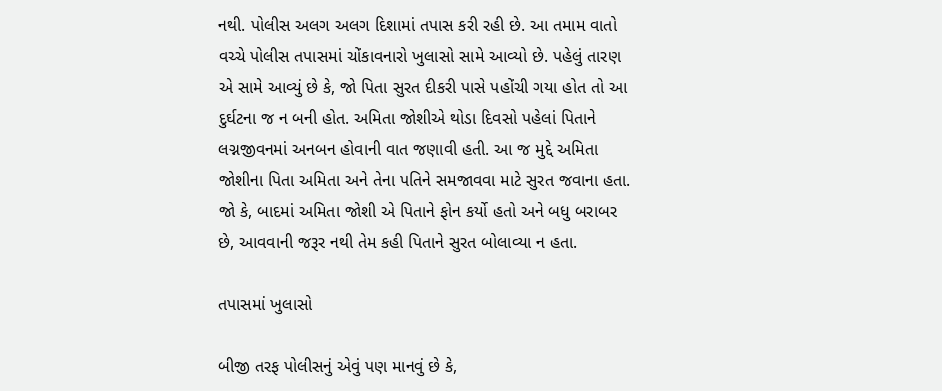નથી. પોલીસ અલગ અલગ દિશામાં તપાસ કરી રહી છે. આ તમામ વાતો વચ્ચે પોલીસ તપાસમાં ચોંકાવનારો ખુલાસો સામે આવ્યો છે. પહેલું તારણ એ સામે આવ્યું છે કે, જો પિતા સુરત દીકરી પાસે પહોંચી ગયા હોત તો આ દુર્ઘટના જ ન બની હોત. અમિતા જોશીએ થોડા દિવસો પહેલાં પિતાને લગ્નજીવનમાં અનબન હોવાની વાત જણાવી હતી. આ જ મુદ્દે અમિતા જોશીના પિતા અમિતા અને તેના પતિને સમજાવવા માટે સુરત જવાના હતા. જો કે, બાદમાં અમિતા જોશી એ પિતાને ફોન કર્યો હતો અને બધુ બરાબર છે, આવવાની જરૂર નથી તેમ કહી પિતાને સુરત બોલાવ્યા ન હતા.

તપાસમાં ખુલાસો

બીજી તરફ પોલીસનું એવું પણ માનવું છે કે,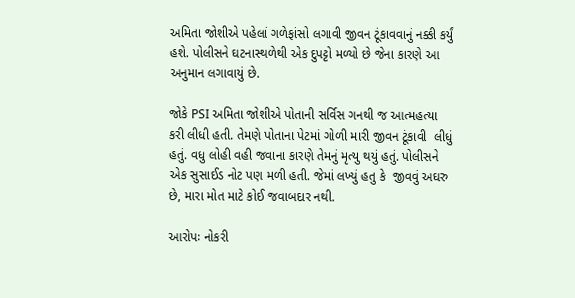અમિતા જોશીએ પહેલાં ગળેફાંસો લગાવી જીવન ટૂંકાવવાનું નક્કી કર્યું હશે. પોલીસને ઘટનાસ્થળેથી એક દુપટ્ટો મળ્યો છે જેના કારણે આ અનુમાન લગાવાયું છે.

જોકે PSI અમિતા જોશીએ પોતાની સર્વિસ ગનથી જ આત્મહત્યા કરી લીધી હતી. તેમણે પોતાના પેટમાં ગોળી મારી જીવન ટૂંકાવી  લીધું હતું. વધુ લોહી વહી જવાના કારણે તેમનું મૃત્યુ થયું હતું. પોલીસને એક સુસાઈડ નોટ પણ મળી હતી. જેમાં લખ્યું હતુ કે  જીવવું અઘરુ છે, મારા મોત માટે કોઈ જવાબદાર નથી.

આરોપઃ નોકરી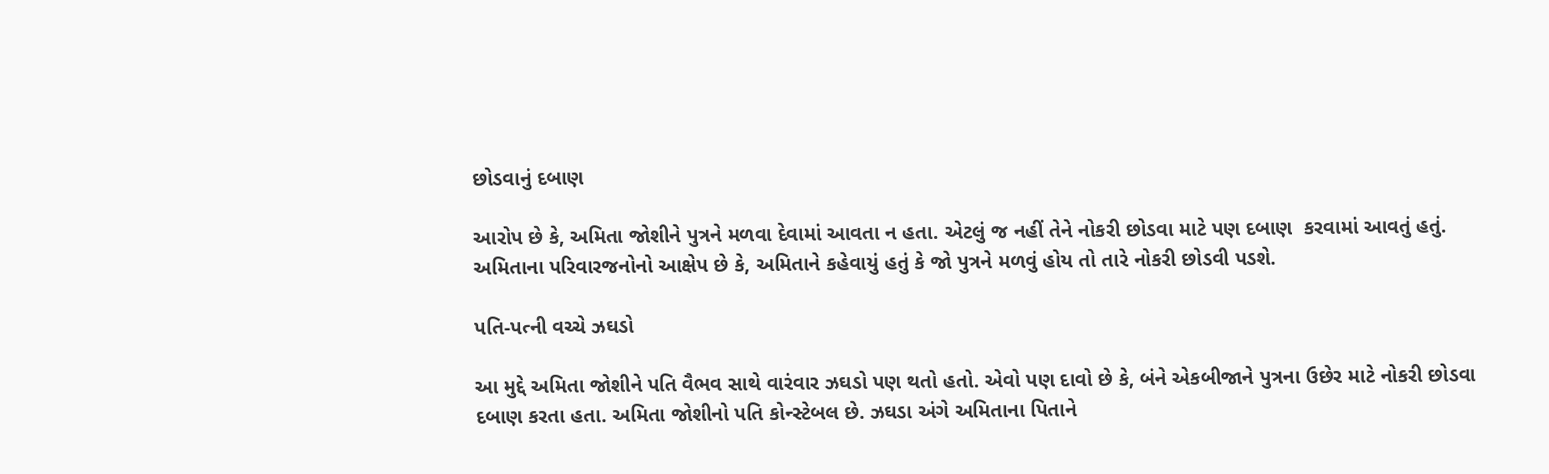છોડવાનું દબાણ

આરોપ છે કે, અમિતા જોશીને પુત્રને મળવા દેવામાં આવતા ન હતા. એટલું જ નહીં તેને નોકરી છોડવા માટે પણ દબાણ  કરવામાં આવતું હતું. અમિતાના પરિવારજનોનો આક્ષેપ છે કે, અમિતાને કહેવાયું હતું કે જો પુત્રને મળવું હોય તો તારે નોકરી છોડવી પડશે.

પતિ-પત્ની વચ્ચે ઝઘડો

આ મુદ્દે અમિતા જોશીને પતિ વૈભવ સાથે વારંવાર ઝઘડો પણ થતો હતો. એવો પણ દાવો છે કે, બંને એકબીજાને પુત્રના ઉછેર માટે નોકરી છોડવા દબાણ કરતા હતા. અમિતા જોશીનો પતિ કોન્સ્ટેબલ છે. ઝઘડા અંગે અમિતાના પિતાને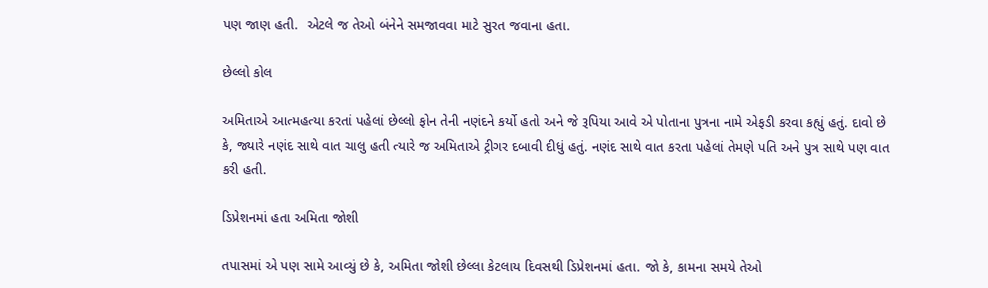પણ જાણ હતી.  એટલે જ તેઓ બંનેને સમજાવવા માટે સુરત જવાના હતા.

છેલ્લો કોલ

અમિતાએ આત્મહત્યા કરતાં પહેલાં છેલ્લો ફોન તેની નણંદને કર્યો હતો અને જે રૂપિયા આવે એ પોતાના પુત્રના નામે એફડી કરવા કહ્યું હતું. દાવો છે કે, જ્યારે નણંદ સાથે વાત ચાલુ હતી ત્યારે જ અમિતાએ ટ્રીગર દબાવી દીધું હતું. નણંદ સાથે વાત કરતા પહેલાં તેમણે પતિ અને પુત્ર સાથે પણ વાત કરી હતી.

ડિપ્રેશનમાં હતા અમિતા જોશી

તપાસમાં એ પણ સામે આવ્યું છે કે, અમિતા જોશી છેલ્લા કેટલાય દિવસથી ડિપ્રેશનમાં હતા. જો કે, કામના સમયે તેઓ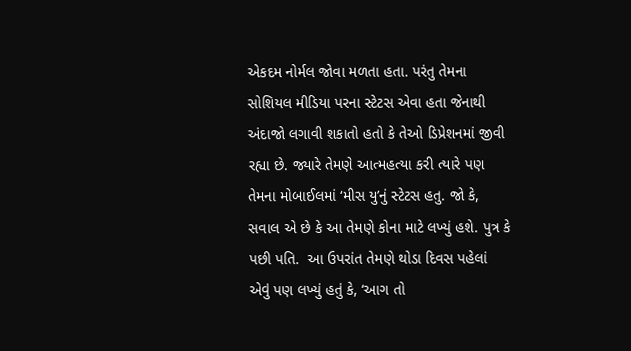એકદમ નોર્મલ જોવા મળતા હતા. પરંતુ તેમના સોશિયલ મીડિયા પરના સ્ટેટસ એવા હતા જેનાથી અંદાજો લગાવી શકાતો હતો કે તેઓ ડિપ્રેશનમાં જીવી રહ્યા છે. જ્યારે તેમણે આત્મહત્યા કરી ત્યારે પણ તેમના મોબાઈલમાં ‘મીસ યુ’નું સ્ટેટસ હતુ. જો કે, સવાલ એ છે કે આ તેમણે કોના માટે લખ્યું હશે. પુત્ર કે પછી પતિ.  આ ઉપરાંત તેમણે થોડા દિવસ પહેલાં એવું પણ લખ્યું હતું કે, ‘આગ તો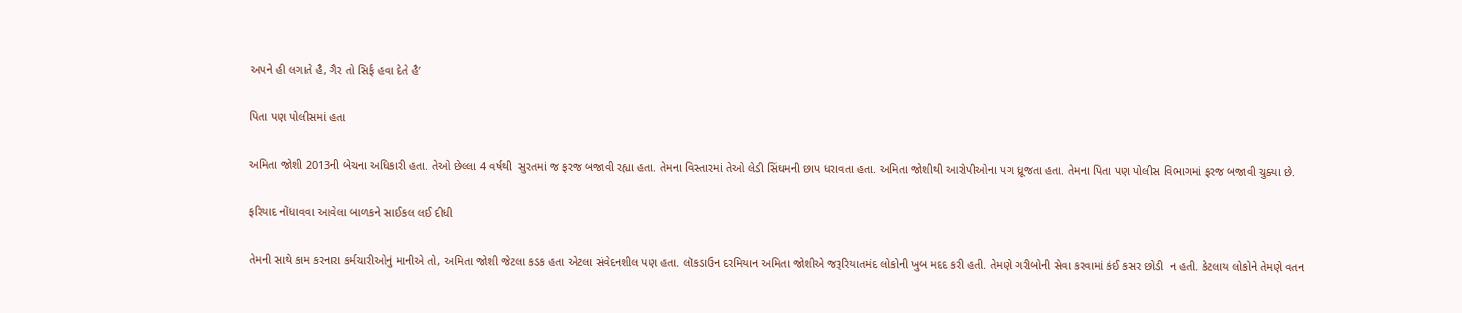અપને હી લગાતે હૈ, ગૈર તો સિર્ફ હવા દેતે હૈ’

પિતા પણ પોલીસમાં હતા

અમિતા જોશી 2013ની બેચના અધિકારી હતા. તેઓ છેલ્લા 4 વર્ષથી  સુરતમાં જ ફરજ બજાવી રહ્યા હતા. તેમના વિસ્તારમાં તેઓ લેડી સિંઘમની છાપ ધરાવતા હતા. અમિતા જોશીથી આરોપીઓના પગ ધ્રૂજતા હતા. તેમના પિતા પણ પોલીસ વિભાગમાં ફરજ બજાવી ચુક્યા છે.

ફરિયાદ નોંધાવવા આવેલા બાળકને સાઈકલ લઈ દીધી

તેમની સાથે કામ કરનારા કર્મચારીઓનું માનીએ તો, અમિતા જોશી જેટલા કડક હતા એટલા સંવેદનશીલ પણ હતા. લૉકડાઉન દરમિયાન અમિતા જોશીએ જરૂરિયાતમંદ લોકોની ખુબ મદદ કરી હતી. તેમણે ગરીબોની સેવા કરવામાં કંઈ કસર છોડી  ન હતી. કેટલાય લોકોને તેમણે વતન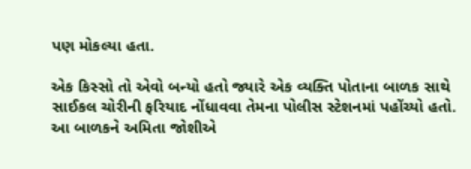પણ મોકલ્યા હતા.

એક કિસ્સો તો એવો બન્યો હતો જ્યારે એક વ્યક્તિ પોતાના બાળક સાથે સાઈકલ ચોરીની ફરિયાદ નોંધાવવા તેમના પોલીસ સ્ટેશનમાં પહોંચ્યો હતો. આ બાળકને અમિતા જોશીએ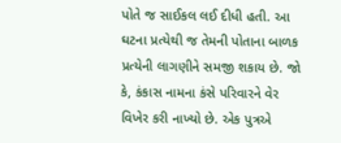પોતે જ સાઈકલ લઈ દીધી હતી. આ ઘટના પ્રત્યેથી જ તેમની પોતાના બાળક પ્રત્યેની લાગણીને સમજી શકાય છે. જો કે, કંકાસ નામના કંસે પરિવારને વેર વિખેર કરી નાખ્યો છે. એક પુત્રએ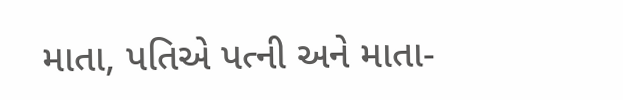માતા, પતિએ પત્ની અને માતા-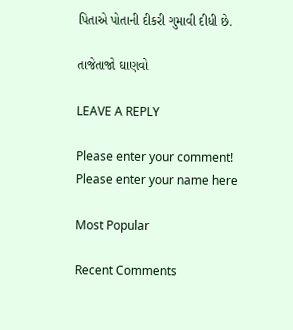પિતાએ પોતાની દીકરી ગુમાવી દીધી છે.

તાજેતાજો ઘાણવો

LEAVE A REPLY

Please enter your comment!
Please enter your name here

Most Popular

Recent Comments